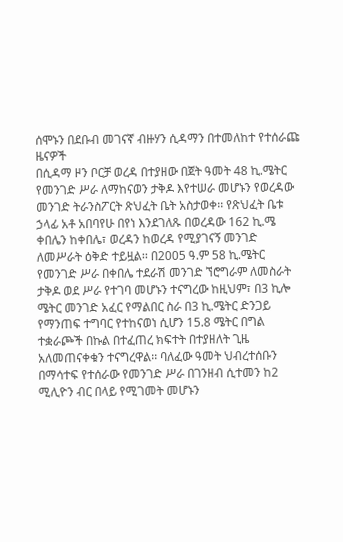ሰሞኑን በደቡብ መገናኛ ብዙሃን ሲዳማን በተመለከተ የተሰራጩ ዜናዎች
በሲዳማ ዞን ቦርቻ ወረዳ በተያዘው በጀት ዓመት 48 ኪ.ሜትር የመንገድ ሥራ ለማከናወን ታቅዶ እየተሠራ መሆኑን የወረዳው መንገድ ትራንስፖርት ጽህፈት ቤት አስታወቀ፡፡ የጽህፈት ቤቱ ኃላፊ አቶ አበባየሁ በየነ እንደገለጹ በወረዳው 162 ኪ.ሜ ቀበሌን ከቀበሌ፣ ወረዳን ከወረዳ የሚያገናኝ መንገድ ለመሥራት ዕቅድ ተይዟል፡፡ በ2005 ዓ.ም 58 ኪ.ሜትር የመንገድ ሥራ በቀበሌ ተደራሽ መንገድ ኘሮግራም ለመስራት ታቅዶ ወደ ሥራ የተገባ መሆኑን ተናግረው ከዚህም፣ በ3 ኪሎ ሜትር መንገድ አፈር የማልበር ስራ በ3 ኪ.ሜትር ድንጋይ የማንጠፍ ተግባር የተከናወነ ሲሆን 15.8 ሜትር በግል ተቋራጮች በኩል በተፈጠረ ክፍተት በተያዘለት ጊዜ አለመጠናቀቁን ተናግረዋል፡፡ ባለፈው ዓመት ህብረተሰቡን በማሳተፍ የተሰራው የመንገድ ሥራ በገንዘብ ሲተመን ከ2 ሚሊዮን ብር በላይ የሚገመት መሆኑን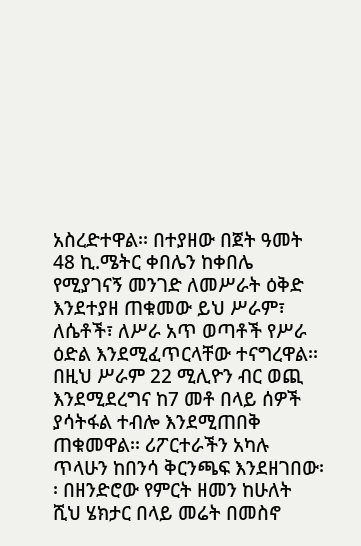አስረድተዋል፡፡ በተያዘው በጀት ዓመት 48 ኪ.ሜትር ቀበሌን ከቀበሌ የሚያገናኝ መንገድ ለመሥራት ዕቅድ እንደተያዘ ጠቁመው ይህ ሥራም፣ ለሴቶች፣ ለሥራ አጥ ወጣቶች የሥራ ዕድል እንደሚፈጥርላቸው ተናግረዋል፡፡ በዚህ ሥራም 22 ሚሊዮን ብር ወጪ እንደሚደረግና ከ7 መቶ በላይ ሰዎች ያሳትፋል ተብሎ እንደሚጠበቅ ጠቁመዋል፡፡ ሪፖርተራችን አካሉ ጥላሁን ከበንሳ ቅርንጫፍ እንደዘገበው፡፡ በዘንድሮው የምርት ዘመን ከሁለት ሺህ ሄክታር በላይ መሬት በመስኖ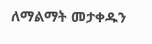ለማልማት መታቀዱን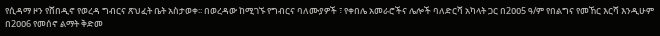የሲዳማ ዞን የሸበዲኖ የወረዳ ግብርና ጽህፈት ቤት አስታወቀ፡፡ በወረዳው ከሚገኙ የግብርና ባለሙያዎች ፣ የቀበሌ አመራሮችና ሌሎች ባለድርሻ አካላት ጋር በ2ዐዐ5 ዓ/ም የበልግና የመኸር እርሻ እንዲሁም በ2ዐዐ6 የመሰኖ ልማት ቅድመ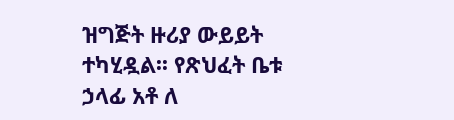ዝግጅት ዙሪያ ውይይት ተካሂዷል፡፡ የጽህፈት ቤቱ ኃላፊ አቶ ለ